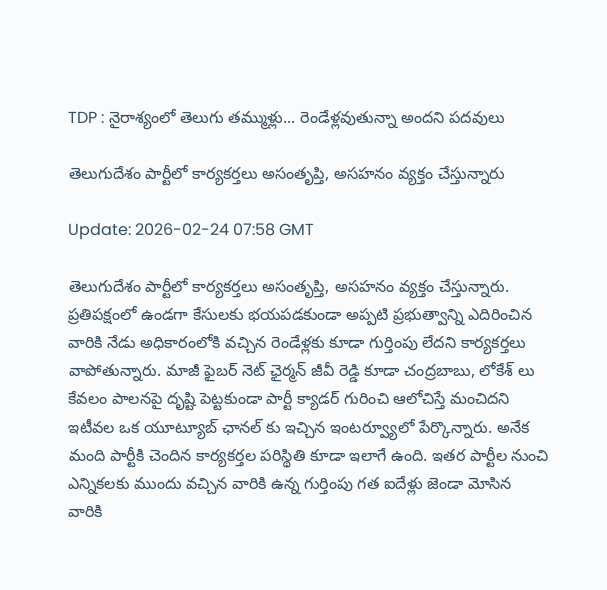TDP : నైరాశ్యంలో తెలుగు తమ్ముళ్లు... రెండేళ్లవుతున్నా అందని పదవులు

తెలుగుదేశం పార్టీలో కార్యకర్తలు అసంతృప్తి, అసహనం వ్యక్తం చేస్తున్నారు

Update: 2026-02-24 07:58 GMT

తెలుగుదేశం పార్టీలో కార్యకర్తలు అసంతృప్తి, అసహనం వ్యక్తం చేస్తున్నారు. ప్రతిపక్షంలో ఉండగా కేసులకు భయపడకుండా అప్పటి ప్రభుత్వాన్ని ఎదిరించిన వారికి నేడు అధికారంలోకి వచ్చిన రెండేళ్లకు కూడా గుర్తింపు లేదని కార్యకర్తలు వాపోతున్నారు. మాజీ ఫైబర్ నెట్ ఛైర్మన్ జీవీ రెడ్డి కూడా చంద్రబాబు, లోకేశ్ లు కేవలం పాలనపై దృష్టి పెట్టకుండా పార్టీ క్యాడర్ గురించి ఆలోచిస్తే మంచిదని ఇటీవల ఒక యూట్యూబ్ ఛానల్ కు ఇచ్చిన ఇంటర్వ్యూలో పేర్కొన్నారు. అనేక మంది పార్టీకి చెందిన కార్యకర్తల పరిస్థితి కూడా ఇలాగే ఉంది. ఇతర పార్టీల నుంచి ఎన్నికలకు ముందు వచ్చిన వారికి ఉన్న గుర్తింపు గత ఐదేళ్లు జెండా మోసిన వారికి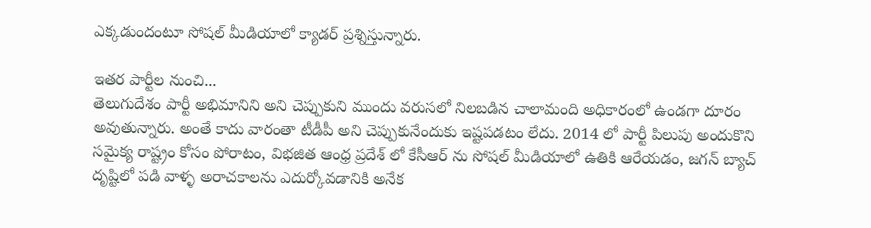ఎక్కడుందంటూ సోషల్ మీడియాలో క్యాడర్ ప్రశ్నిస్తున్నారు.

ఇతర పార్టీల నుంచి...
తెలుగుదేశం పార్టీ అభిమానిని అని చెప్పుకుని ముందు వరుసలో నిలబడిన చాలామంది అధికారంలో ఉండగా దూరం అవుతున్నారు. అంతే కాదు వారంతా టీడీపీ అని చెప్పుకునేందుకు ఇష్టపడటం లేదు. 2014 లో పార్టీ పిలుపు అందుకొని సమైక్య రాష్ట్రం కోసం పోరాటం, విభజిత ఆంధ్ర ప్రదేశ్ లో కేసీఆర్ ను సోషల్ మీడియాలో ఉతికి ఆరేయడం, జగన్ బ్యాచ్ దృష్టిలో పడి వాళ్ళ అరాచకాలను ఎదుర్కోవడానికి అనేక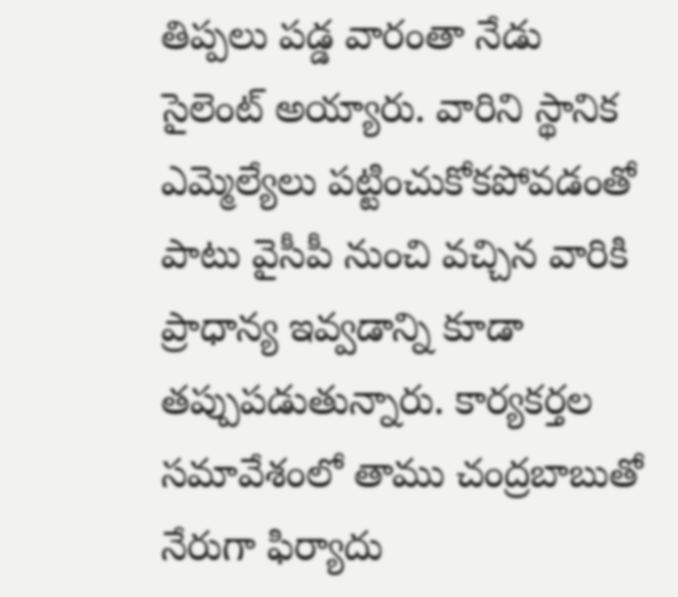తిప్పలు పడ్డ వారంతా నేడు సైలెంట్ అయ్యారు. వారిని స్థానిక ఎమ్మెల్యేలు పట్టించుకోకపోవడంతో పాటు వైసీపీ నుంచి వచ్చిన వారికి ప్రాధాన్య ఇవ్వడాన్ని కూడా తప్పుపడుతున్నారు. కార్యకర్తల సమావేశంలో తాము చంద్రబాబుతో నేరుగా ఫిర్యాదు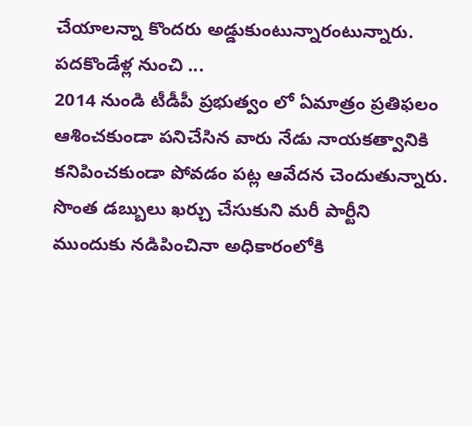చేయాలన్నా కొందరు అడ్డుకుంటున్నారంటున్నారు.
పదకొండేళ్ల నుంచి ...
2014 నుండి టీడీపీ ప్రభుత్వం లో ఏమాత్రం ప్రతిఫలం ఆశించకుండా పనిచేసిన వారు నేడు నాయకత్వానికి కనిపించకుండా పోవడం పట్ల ఆవేదన చెందుతున్నారు. సొంత డబ్బులు ఖర్చు చేసుకుని మరీ పార్టీని ముందుకు నడిపించినా అధికారంలోకి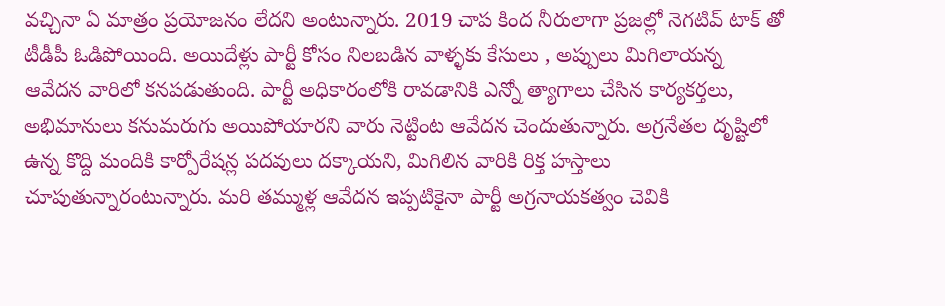వచ్చినా ఏ మాత్రం ప్రయోజనం లేదని అంటున్నారు. 2019 చాప కింద నీరులాగా ప్రజల్లో నెగటివ్ టాక్ తో టీడీపీ ఓడిపోయింది. అయిదేళ్లు పార్టీ కోసం నిలబడిన వాళ్ళకు కేసులు , అప్పులు మిగిలాయన్న ఆవేదన వారిలో కనపడుతుంది. పార్టీ అధికారంలోకి రావడానికి ఎన్నో త్యాగాలు చేసిన కార్యకర్తలు, అభిమానులు కనుమరుగు అయిపోయారని వారు నెట్టింట ఆవేదన చెందుతున్నారు. అగ్రనేతల దృష్టిలో ఉన్న కొద్ది మందికి కార్పోరేషన్ల పదవులు దక్కాయని, మిగిలిన వారికి రిక్త హస్తాలు చూపుతున్నారంటున్నారు. మరి తమ్ముళ్ల ఆవేదన ఇప్పటికైనా పార్టీ అగ్రనాయకత్వం చెవికి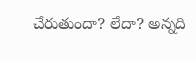చేరుతుందా? లేదా? అన్నది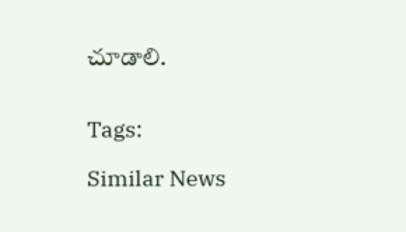చూడాలి.


Tags:

Similar News